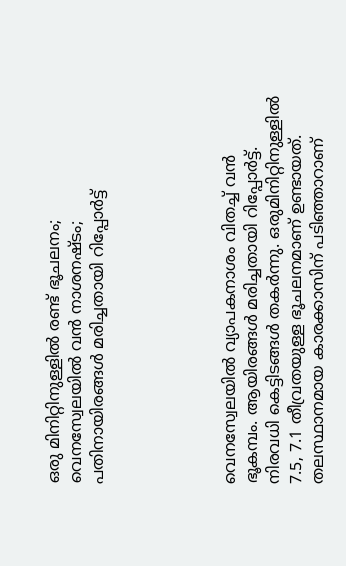ഒരു മിനിറ്റിനുള്ളില്‍ രണ്ട് ഭൂചലനം; വെനസ്വേലയില്‍ വന്‍ നാശനഷ്ടം; പതിനായിരങ്ങള്‍ മരിച്ചതായി റിപ്പോര്‍ട്ട്





വെനസ്വേലയില്‍ വ്യാപകനാശം വിതച്ച് വന്‍ ഭൂകമ്പം. ആയിരങ്ങള്‍ മരിച്ചതായി റിപ്പോര്‍ട്ട്. നിരവധി കെട്ടിടങ്ങള്‍ തകര്‍ന്നു. ഒരുമിനിറ്റിനുള്ളില്‍ 7.5, 7.1 തീവ്രതയുള്ള ഭൂചലനമാണ് ഉണ്ടായത്. തലസ്ഥാനമായ കാരക്കാസിന് പടിഞ്ഞാറാണ്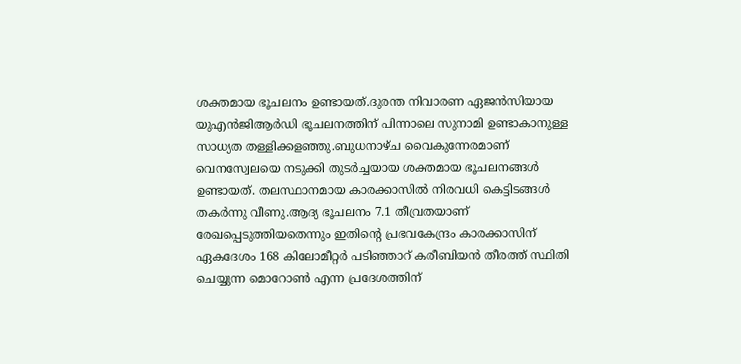ശക്തമായ ഭൂചലനം ഉണ്ടായത്.ദുരന്ത നിവാരണ ഏജന്‍സിയായ യുഎന്‍ജിആര്‍ഡി ഭൂചലനത്തിന് പിന്നാലെ സുനാമി ഉണ്ടാകാനുള്ള സാധ്യത തള്ളിക്കളഞ്ഞു.ബുധനാഴ്ച വൈകുന്നേരമാണ് വെനസ്വേലയെ നടുക്കി തുടര്‍ച്ചയായ ശക്തമായ ഭൂചലനങ്ങള്‍ ഉണ്ടായത്. തലസ്ഥാനമായ കാരക്കാസില്‍ നിരവധി കെട്ടിടങ്ങള്‍ തകര്‍ന്നു വീണു.ആദ്യ ഭൂചലനം 7.1 തീവ്രതയാണ് രേഖപ്പെടുത്തിയതെന്നും ഇതിന്റെ പ്രഭവകേന്ദ്രം കാരക്കാസിന് ഏകദേശം 168 കിലോമീറ്റര്‍ പടിഞ്ഞാറ് കരീബിയന്‍ തീരത്ത് സ്ഥിതി ചെയ്യുന്ന മൊറോണ്‍ എന്ന പ്രദേശത്തിന്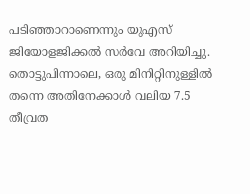പടിഞ്ഞാറാണെന്നും യുഎസ് ജിയോളജിക്കല്‍ സര്‍വേ അറിയിച്ചു. തൊട്ടുപിന്നാലെ, ഒരു മിനിറ്റിനുള്ളില്‍ തന്നെ അതിനേക്കാള്‍ വലിയ 7.5 തീവ്രത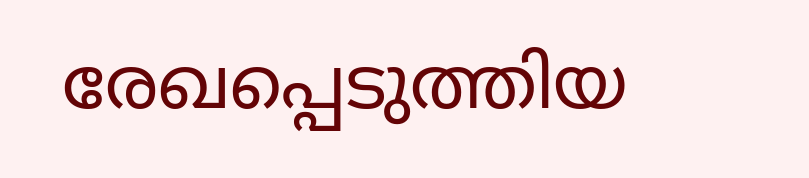രേഖപ്പെടുത്തിയ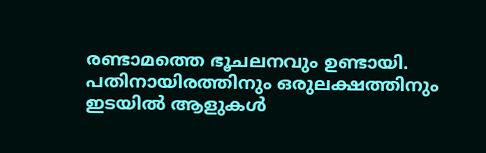രണ്ടാമത്തെ ഭൂചലനവും ഉണ്ടായി. പതിനായിരത്തിനും ഒരുലക്ഷത്തിനും ഇടയില്‍ ആളുകള്‍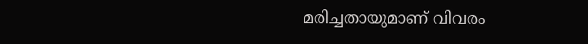മരിച്ചതായുമാണ് വിവരം